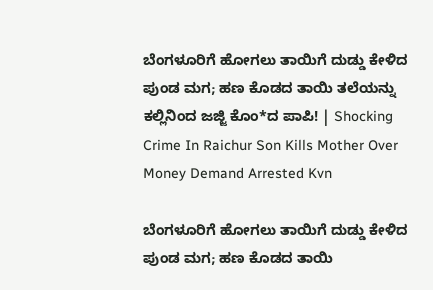ಬೆಂಗಳೂರಿಗೆ ಹೋಗಲು ತಾಯಿಗೆ ದುಡ್ಡು ಕೇಳಿದ ಪುಂಡ ಮಗ; ಹಣ ಕೊಡದ ತಾಯಿ ತಲೆಯನ್ನು ಕಲ್ಲಿನಿಂದ ಜಜ್ಜಿ ಕೊಂ*ದ ಪಾಪಿ! | Shocking Crime In Raichur Son Kills Mother Over Money Demand Arrested Kvn

ಬೆಂಗಳೂರಿಗೆ ಹೋಗಲು ತಾಯಿಗೆ ದುಡ್ಡು ಕೇಳಿದ ಪುಂಡ ಮಗ; ಹಣ ಕೊಡದ ತಾಯಿ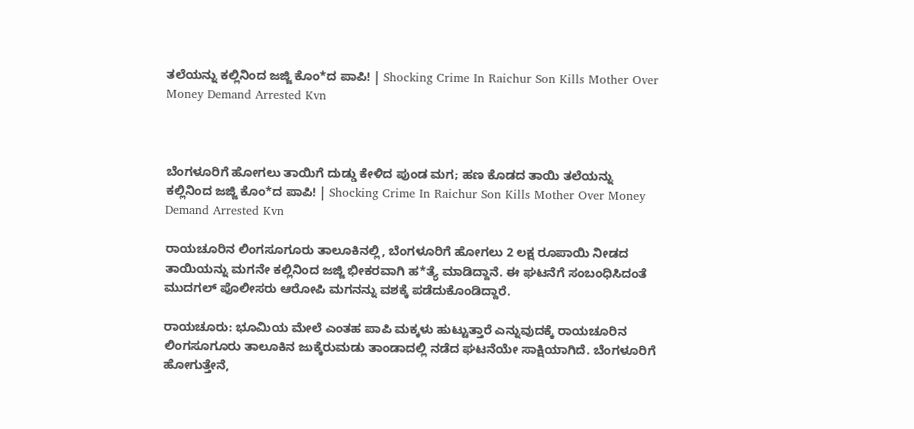ತಲೆಯನ್ನು ಕಲ್ಲಿನಿಂದ ಜಜ್ಜಿ ಕೊಂ*ದ ಪಾಪಿ! | Shocking Crime In Raichur Son Kills Mother Over Money Demand Arrested Kvn



ಬೆಂಗಳೂರಿಗೆ ಹೋಗಲು ತಾಯಿಗೆ ದುಡ್ಡು ಕೇಳಿದ ಪುಂಡ ಮಗ; ಹಣ ಕೊಡದ ತಾಯಿ ತಲೆಯನ್ನು ಕಲ್ಲಿನಿಂದ ಜಜ್ಜಿ ಕೊಂ*ದ ಪಾಪಿ! | Shocking Crime In Raichur Son Kills Mother Over Money Demand Arrested Kvn

ರಾಯಚೂರಿನ ಲಿಂಗಸೂಗೂರು ತಾಲೂಕಿನಲ್ಲಿ, ಬೆಂಗಳೂರಿಗೆ ಹೋಗಲು 2 ಲಕ್ಷ ರೂಪಾಯಿ ನೀಡದ ತಾಯಿಯನ್ನು ಮಗನೇ ಕಲ್ಲಿನಿಂದ ಜಜ್ಜಿ ಭೀಕರವಾಗಿ ಹ*ತ್ಯೆ ಮಾಡಿದ್ದಾನೆ. ಈ ಘಟನೆಗೆ ಸಂಬಂಧಿಸಿದಂತೆ ಮುದಗಲ್ ಪೊಲೀಸರು ಆರೋಪಿ ಮಗನನ್ನು ವಶಕ್ಕೆ ಪಡೆದುಕೊಂಡಿದ್ದಾರೆ.

ರಾಯಚೂರು: ಭೂಮಿಯ ಮೇಲೆ ಎಂತಹ ಪಾಪಿ ಮಕ್ಕಳು ಹುಟ್ಟುತ್ತಾರೆ ಎನ್ನುವುದಕ್ಕೆ ರಾಯಚೂರಿನ ಲಿಂಗಸೂಗೂರು ತಾಲೂಕಿನ ಜುಕ್ಕೆರುಮಡು ತಾಂಡಾದಲ್ಲಿ ನಡೆದ ಘಟನೆಯೇ ಸಾಕ್ಷಿಯಾಗಿದೆ. ಬೆಂಗಳೂರಿಗೆ ಹೋಗುತ್ತೇನೆ,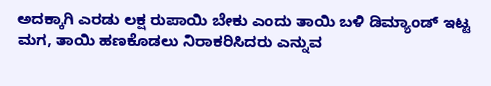ಅದಕ್ಕಾಗಿ ಎರಡು ಲಕ್ಷ ರುಪಾಯಿ ಬೇಕು ಎಂದು ತಾಯಿ ಬಳಿ ಡಿಮ್ಯಾಂಡ್ ಇಟ್ಟ ಮಗ, ತಾಯಿ ಹಣಕೊಡಲು ನಿರಾಕರಿಸಿದರು ಎನ್ನುವ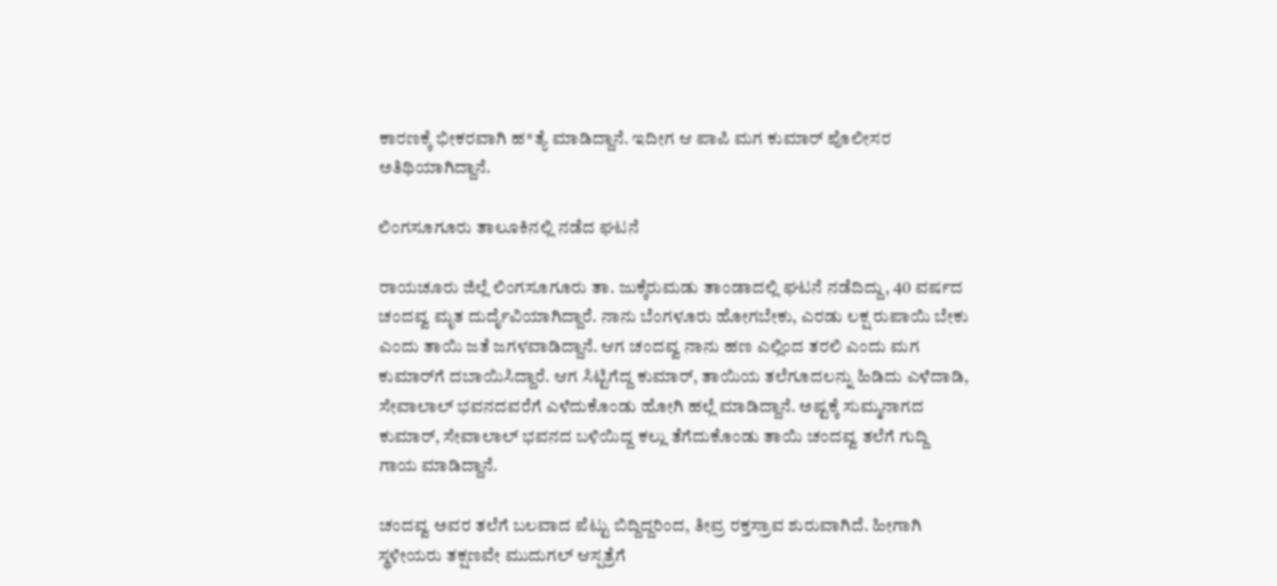ಕಾರಣಕ್ಕೆ ಭೀಕರವಾಗಿ ಹ*ತ್ಯೆ ಮಾಡಿದ್ದಾನೆ. ಇದೀಗ ಆ ಪಾಪಿ ಮಗ ಕುಮಾರ್ ಪೊಲೀಸರ ಅತಿಥಿಯಾಗಿದ್ದಾನೆ.

ಲಿಂಗಸೂಗೂರು ತಾಲೂಕಿನಲ್ಲಿ ನಡೆದ ಘಟನೆ

ರಾಯಚೂರು ಜಿಲ್ಲೆ ಲಿಂಗಸೂಗೂರು ತಾ. ಜುಕ್ಕೆರುಮಡು ತಾಂಡಾದಲ್ಲಿ ಘಟನೆ ನಡೆದಿದ್ದು, 40 ವರ್ಷದ ಚಂದವ್ವ ಮೃತ ದುರ್ದೈವಿಯಾಗಿದ್ದಾರೆ. ನಾನು ಬೆಂಗಳೂರು ಹೋಗಬೇಕು, ಎರಡು ಲಕ್ಷ ರುಪಾಯಿ ಬೇಕು ಎಂದು ತಾಯಿ ಜತೆ ಜಗಳವಾಡಿದ್ದಾನೆ. ಆಗ ಚಂದವ್ವ ನಾನು ಹಣ ಎಲ್ಲಿಂದ ತರಲಿ ಎಂದು ಮಗ ಕುಮಾರ್‌ಗೆ ದಬಾಯಿಸಿದ್ದಾರೆ. ಆಗ ಸಿಟ್ಟಿಗೆದ್ದ ಕುಮಾರ್, ತಾಯಿಯ ತಲೆಗೂದಲನ್ನು ಹಿಡಿದು ಎಳೆದಾಡಿ, ಸೇವಾಲಾಲ್ ಭವನದವರೆಗೆ ಎಳೆದುಕೊಂಡು ಹೋಗಿ ಹಲ್ಲೆ ಮಾಡಿದ್ದಾನೆ. ಅಷ್ಟಕ್ಕೆ ಸುಮ್ಮನಾಗದ ಕುಮಾರ್, ಸೇವಾಲಾಲ್ ಭವನದ ಬಳಿಯಿದ್ದ ಕಲ್ಲು ತೆಗೆದುಕೊಂಡು ತಾಯಿ ಚಂದವ್ವ ತಲೆಗೆ ಗುದ್ದಿ ಗಾಯ ಮಾಡಿದ್ದಾನೆ.

ಚಂದವ್ವ ಅವರ ತಲೆಗೆ ಬಲವಾದ ಪೆಟ್ಟು ಬಿದ್ದಿದ್ದರಿಂದ, ತೀವ್ರ ರಕ್ತಸ್ರಾವ ಶುರುವಾಗಿದೆ. ಹೀಗಾಗಿ ಸ್ಥಳೀಯರು ತಕ್ಷಣವೇ ಮುದುಗಲ್ ಆಸ್ಪತ್ರೆಗೆ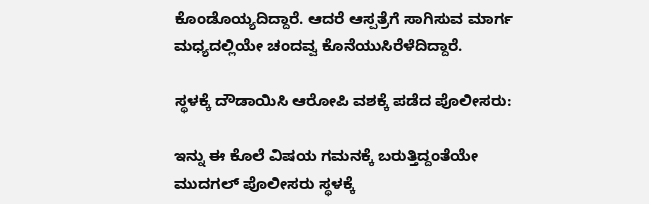ಕೊಂಡೊಯ್ಯದಿದ್ದಾರೆ. ಆದರೆ ಆಸ್ಪತ್ರೆಗೆ ಸಾಗಿಸುವ ಮಾರ್ಗ ಮಧ್ಯದಲ್ಲಿಯೇ ಚಂದವ್ವ ಕೊನೆಯುಸಿರೆಳೆದಿದ್ದಾರೆ.

ಸ್ಥಳಕ್ಕೆ ದೌಡಾಯಿಸಿ ಆರೋಪಿ ವಶಕ್ಕೆ ಪಡೆದ ಪೊಲೀಸರು:

ಇನ್ನು ಈ ಕೊಲೆ ವಿಷಯ ಗಮನಕ್ಕೆ ಬರುತ್ತಿದ್ದಂತೆಯೇ ಮುದಗಲ್ ಪೊಲೀಸರು ಸ್ಥಳಕ್ಕೆ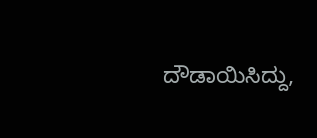ದೌಡಾಯಿಸಿದ್ದು,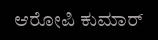ಆರೋಪಿ ಕುಮಾರ್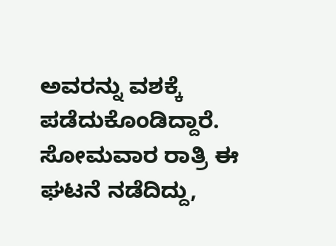ಅವರನ್ನು ವಶಕ್ಕೆ ಪಡೆದುಕೊಂಡಿದ್ದಾರೆ. ಸೋಮವಾರ ರಾತ್ರಿ ಈ ಘಟನೆ ನಡೆದಿದ್ದು,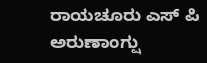ರಾಯಚೂರು ಎಸ್ ಪಿ ಅರುಣಾಂಗ್ಷು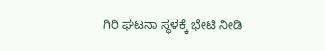ಗಿರಿ ಘಟನಾ ಸ್ಥಳಕ್ಕೆ ಭೇಟಿ ನೀಡಿ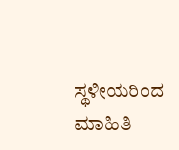ಸ್ಥಳೀಯರಿಂದ ಮಾಹಿತಿ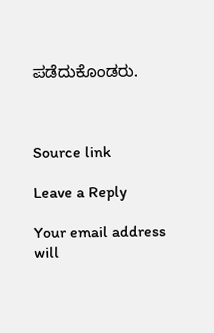ಪಡೆದುಕೊಂಡರು.



Source link

Leave a Reply

Your email address will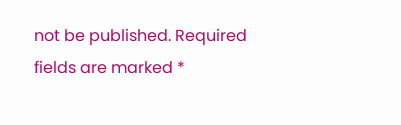not be published. Required fields are marked *